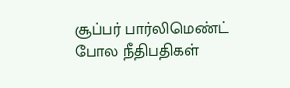சூப்பர் பார்லிமெண்ட் போல நீதிபதிகள்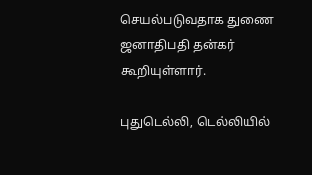செயல்படுவதாக துணை ஜனாதிபதி தன்கர் கூறியுள்ளார்.

புதுடெல்லி, டெல்லியில்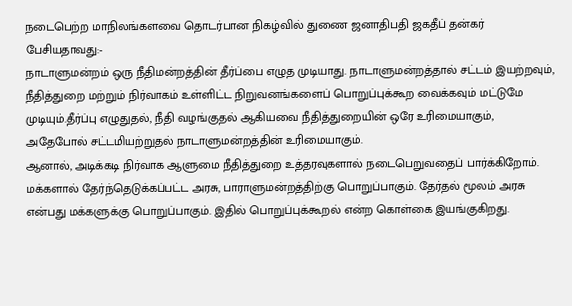நடைபெற்ற மாநிலங்களவை தொடர்பான நிகழ்வில் துணை ஜனாதிபதி ஜகதீப் தன்கர் பேசியதாவது:-
நாடாளுமன்றம் ஒரு நீதிமன்றத்தின் தீர்ப்பை எழுத முடியாது. நாடாளுமன்றத்தால் சட்டம் இயற்றவும், நீதித்துறை மற்றும் நிர்வாகம் உள்ளிட்ட நிறுவனங்களைப் பொறுப்புக்கூற வைக்கவும் மட்டுமே முடியும்.தீர்ப்பு எழுதுதல், நீதி வழங்குதல் ஆகியவை நீதித்துறையின் ஒரே உரிமையாகும், அதேபோல் சட்டமியற்றுதல் நாடாளுமன்றத்தின் உரிமையாகும்.
ஆனால், அடிக்கடி நிர்வாக ஆளுமை நீதித்துறை உத்தரவுகளால் நடைபெறுவதைப் பார்க்கிறோம். மக்களால் தேர்ந்தெடுக்கப்பட்ட அரசு, பாராளுமன்றத்திற்கு பொறுப்பாகும். தேர்தல் மூலம் அரசு என்பது மக்களுக்கு பொறுப்பாகும். இதில் பொறுப்புக்கூறல் என்ற கொள்கை இயங்குகிறது.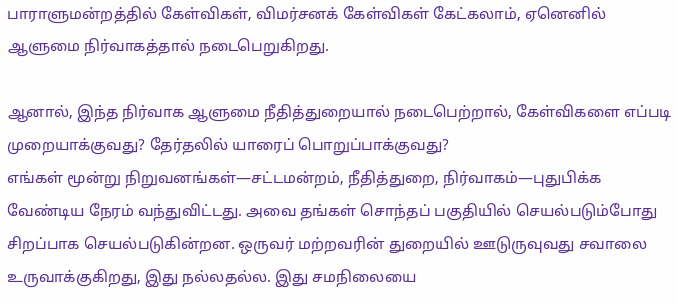பாராளுமன்றத்தில் கேள்விகள், விமர்சனக் கேள்விகள் கேட்கலாம், ஏனெனில் ஆளுமை நிர்வாகத்தால் நடைபெறுகிறது.

ஆனால், இந்த நிர்வாக ஆளுமை நீதித்துறையால் நடைபெற்றால், கேள்விகளை எப்படி முறையாக்குவது? தேர்தலில் யாரைப் பொறுப்பாக்குவது?
எங்கள் மூன்று நிறுவனங்கள்—சட்டமன்றம், நீதித்துறை, நிர்வாகம்—புதுபிக்க வேண்டிய நேரம் வந்துவிட்டது. அவை தங்கள் சொந்தப் பகுதியில் செயல்படும்போது சிறப்பாக செயல்படுகின்றன. ஒருவர் மற்றவரின் துறையில் ஊடுருவுவது சவாலை உருவாக்குகிறது, இது நல்லதல்ல. இது சமநிலையை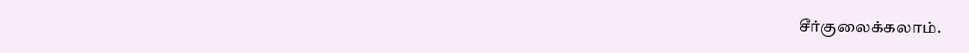சீர்குலைக்கலாம்.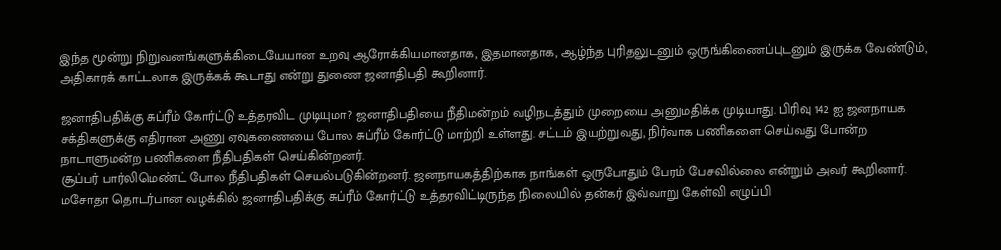இந்த மூன்று நிறுவனங்களுக்கிடையேயான உறவு ஆரோக்கியமானதாக, இதமானதாக, ஆழ்ந்த புரிதலுடனும் ஒருங்கிணைப்புடனும் இருக்க வேண்டும், அதிகாரக் காட்டலாக இருக்கக் கூடாது என்று துணை ஜனாதிபதி கூறினார்.

ஜனாதிபதிக்கு சுப்ரீம் கோர்ட்டு உத்தரவிட முடியுமா? ஜனாதிபதியை நீதிமன்றம் வழிநடத்தும் முறையை அனுமதிக்க முடியாது. பிரிவு 142 ஐ ஜனநாயக சக்திகளுக்கு எதிரான அணு ஏவுகணையை போல சுப்ரீம் கோர்ட்டு மாற்றி உள்ளது. சட்டம் இயற்றுவது, நிர்வாக பணிகளை செய்வது போன்ற நாடாளுமன்ற பணிகளை நீதிபதிகள் செய்கின்றனர்.
சூப்பர் பார்லிமெண்ட் போல நீதிபதிகள் செயல்படுகின்றனர். ஜனநாயகத்திற்காக நாங்கள் ஒருபோதும் பேரம் பேசவில்லை என்றும் அவர் கூறினார்.
மசோதா தொடர்பான வழக்கில் ஜனாதிபதிக்கு சுப்ரீம் கோர்ட்டு உத்தரவிட்டிருந்த நிலையில் தன்கர் இவ்வாறு கேள்வி எழுப்பி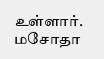உள்ளார். மசோதா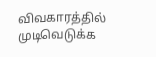விவகாரத்தில் முடிவெடுக்க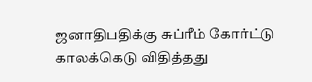ஜனாதிபதிக்கு சுப்ரீம் கோர்ட்டு காலக்கெடு விதித்தது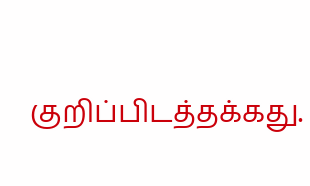குறிப்பிடத்தக்கது.